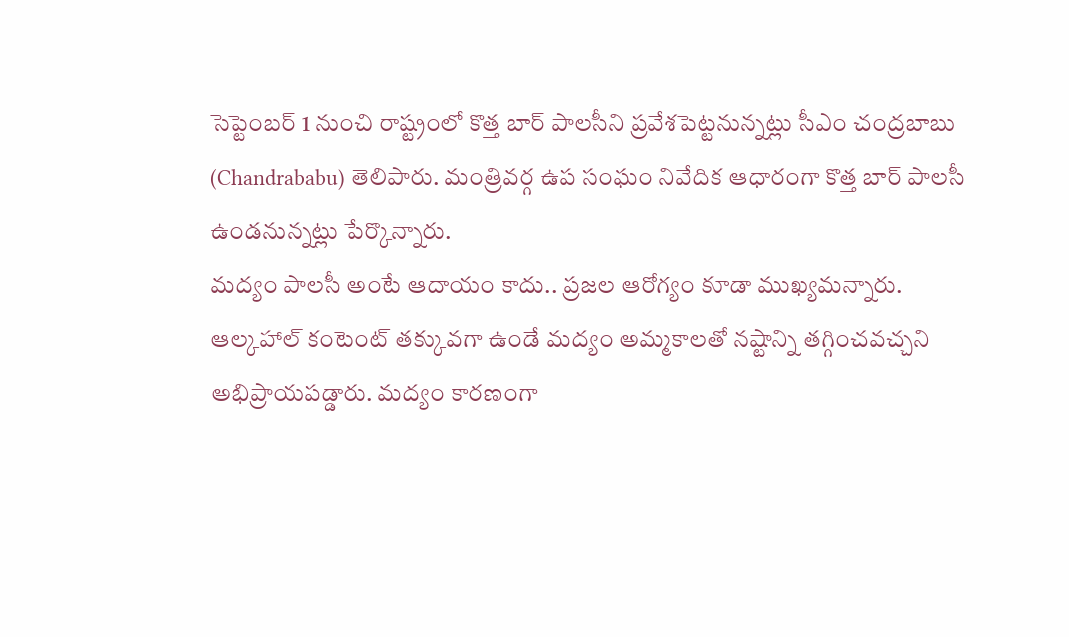సెప్టెంబర్ 1 నుంచి రాష్ట్రంలో కొత్త బార్ పాలసీని ప్రవేశపెట్టనున్నట్లు సీఎం చంద్రబాబు (Chandrababu) తెలిపారు. మంత్రివర్గ ఉప సంఘం నివేదిక ఆధారంగా కొత్త బార్ పాలసీ ఉండనున్నట్లు పేర్కొన్నారు.
మద్యం పాలసీ అంటే ఆదాయం కాదు.. ప్రజల ఆరోగ్యం కూడా ముఖ్యమన్నారు. ఆల్కహాల్ కంటెంట్ తక్కువగా ఉండే మద్యం అమ్మకాలతో నష్టాన్ని తగ్గించవచ్చని అభిప్రాయపడ్డారు. మద్యం కారణంగా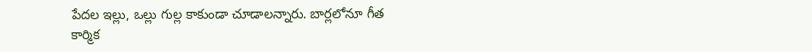పేదల ఇల్లు, ఒల్లు గుల్ల కాకుండా చూడాలన్నారు. బార్లలోనూ గీత కార్మిక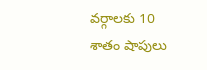వర్గాలకు 10 శాతం షాపులు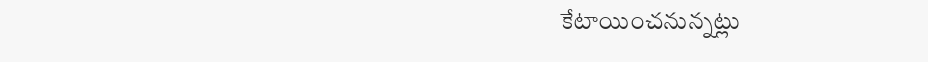కేటాయించనున్నట్లు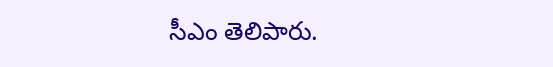సీఎం తెలిపారు.